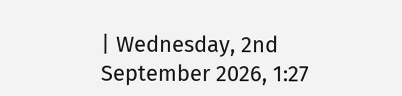| Wednesday, 2nd September 2026, 1:27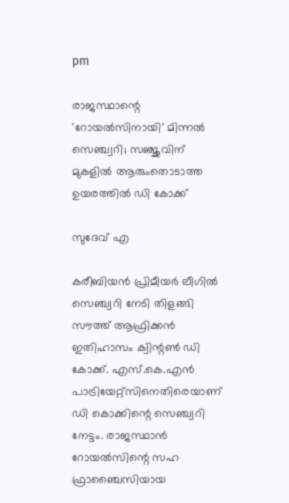pm

രാജസ്ഥാന്റെ 'റോയല്‍സിനായി' മിന്നല്‍ സെഞ്ച്വറി; സഞ്ജുവിന് മുകളില്‍ ആരുംതൊടാത്ത ഉയരത്തില്‍ ഡി കോക്ക്

സുദേവ് എ

കരീബിയന്‍ പ്രിമീയര്‍ ലീഗില്‍ സെഞ്ച്വറി നേടി തിളങ്ങി സൗത്ത് ആഫ്രിക്കന്‍ ഇതിഹാസം ക്വിന്റണ്‍ ഡി കോക്ക്. എസ്.കെ.എന്‍ പാട്രിയേറ്റ്‌സിനെതിരെയാണ് ഡി കൊക്കിന്റെ സെഞ്ച്വറി നേട്ടം. രാജസ്ഥാന്‍ റോയല്‍സിന്റെ സഹ ഫ്രാഞ്ചൈസിയായ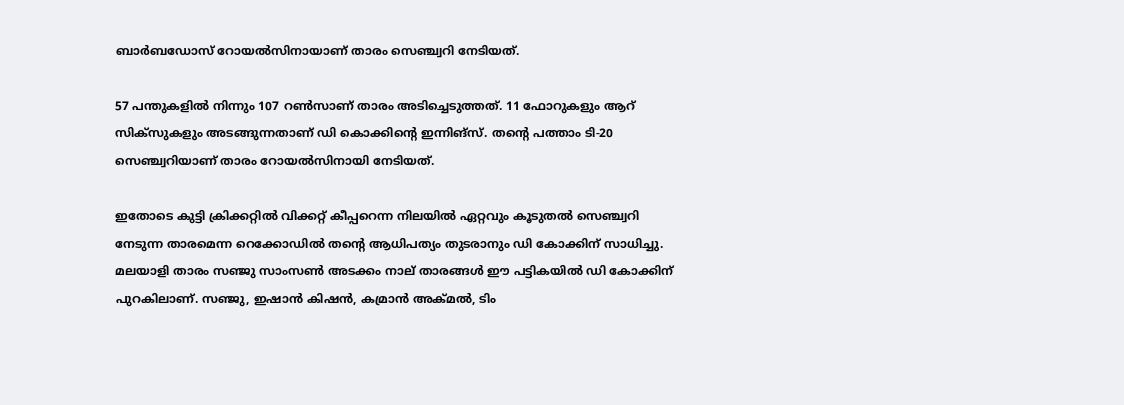ബാര്‍ബഡോസ് റോയല്‍സിനായാണ് താരം സെഞ്ച്വറി നേടിയത്.

57 പന്തുകളില്‍ നിന്നും 107 റണ്‍സാണ് താരം അടിച്ചെടുത്തത്. 11 ഫോറുകളും ആറ് സിക്‌സുകളും അടങ്ങുന്നതാണ് ഡി കൊക്കിന്റെ ഇന്നിങ്സ്. തന്റെ പത്താം ടി-20 സെഞ്ച്വറിയാണ് താരം റോയല്‍സിനായി നേടിയത്.

ഇതോടെ കുട്ടി ക്രിക്കറ്റില്‍ വിക്കറ്റ് കീപ്പറെന്ന നിലയില്‍ ഏറ്റവും കൂടുതല്‍ സെഞ്ച്വറി നേടുന്ന താരമെന്ന റെക്കോഡില്‍ തന്റെ ആധിപത്യം തുടരാനും ഡി കോക്കിന് സാധിച്ചു. മലയാളി താരം സഞ്ജു സാംസണ്‍ അടക്കം നാല് താരങ്ങള്‍ ഈ പട്ടികയില്‍ ഡി കോക്കിന് പുറകിലാണ്. സഞ്ജു, ഇഷാന്‍ കിഷന്‍, കമ്രാന്‍ അക്മല്‍, ടിം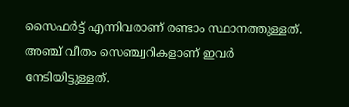സൈഫര്‍ട്ട് എന്നിവരാണ് രണ്ടാം സ്ഥാനത്തുള്ളത്. അഞ്ച് വീതം സെഞ്ച്വറികളാണ് ഇവര്‍ നേടിയിട്ടുള്ളത്.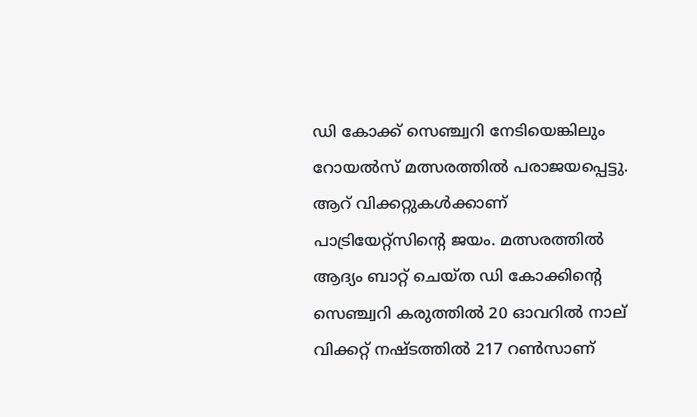ഡി കോക്ക് സെഞ്ച്വറി നേടിയെങ്കിലും റോയല്‍സ് മത്സരത്തില്‍ പരാജയപ്പെട്ടു. ആറ് വിക്കറ്റുകള്‍ക്കാണ് പാട്രിയേറ്റ്‌സിന്റെ ജയം. മത്സരത്തില്‍ ആദ്യം ബാറ്റ് ചെയ്ത ഡി കോക്കിന്റെ സെഞ്ച്വറി കരുത്തില്‍ 20 ഓവറില്‍ നാല് വിക്കറ്റ് നഷ്ടത്തില്‍ 217 റണ്‍സാണ്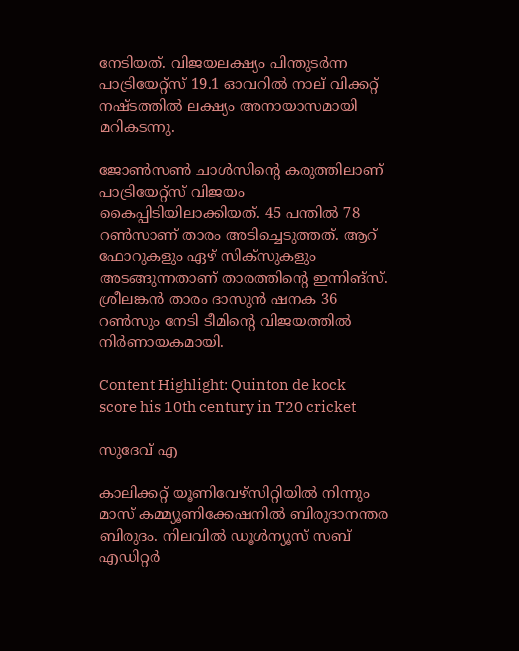നേടിയത്. വിജയലക്ഷ്യം പിന്തുടര്‍ന്ന പാട്രിയേറ്റ്‌സ് 19.1 ഓവറില്‍ നാല് വിക്കറ്റ് നഷ്ടത്തില്‍ ലക്ഷ്യം അനായാസമായി മറികടന്നു.

ജോണ്‍സണ്‍ ചാള്‍സിന്റെ കരുത്തിലാണ് പാട്രിയേറ്റ്സ് വിജയം കൈപ്പിടിയിലാക്കിയത്. 45 പന്തില്‍ 78 റണ്‍സാണ് താരം അടിച്ചെടുത്തത്. ആറ് ഫോറുകളും ഏഴ് സിക്‌സുകളും അടങ്ങുന്നതാണ് താരത്തിന്റെ ഇന്നിങ്സ്. ശ്രീലങ്കന്‍ താരം ദാസുന്‍ ഷനക 36 റണ്‍സും നേടി ടീമിന്റെ വിജയത്തില്‍ നിര്‍ണായകമായി.

Content Highlight: Quinton de kock score his 10th century in T20 cricket

സുദേവ് എ

കാലിക്കറ്റ് യൂണിവേഴ്‌സിറ്റിയില്‍ നിന്നും മാസ് കമ്മ്യൂണിക്കേഷനില്‍ ബിരുദാനന്തര ബിരുദം. നിലവില്‍ ഡൂള്‍ന്യൂസ് സബ് എഡിറ്റര്‍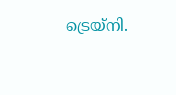ട്രെയ്‌നി.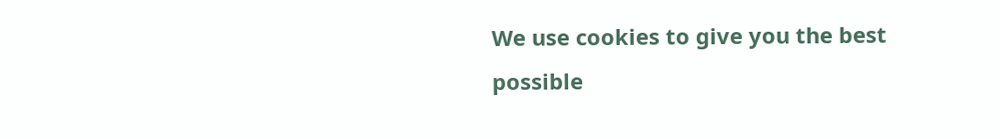We use cookies to give you the best possible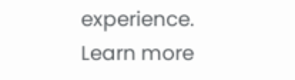experience. Learn more